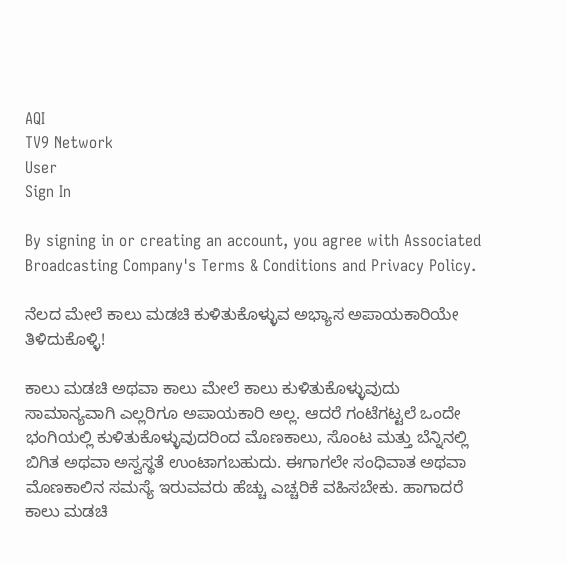AQI
TV9 Network
User
Sign In

By signing in or creating an account, you agree with Associated Broadcasting Company's Terms & Conditions and Privacy Policy.

ನೆಲದ ಮೇಲೆ ಕಾಲು ಮಡಚಿ ಕುಳಿತುಕೊಳ್ಳುವ ಅಭ್ಯಾಸ ಅಪಾಯಕಾರಿಯೇ ತಿಳಿದುಕೊಳ್ಳಿ!

ಕಾಲು ಮಡಚಿ ಅಥವಾ ಕಾಲು ಮೇಲೆ ಕಾಲು ಕುಳಿತುಕೊಳ್ಳುವುದು ಸಾಮಾನ್ಯವಾಗಿ ಎಲ್ಲರಿಗೂ ಅಪಾಯಕಾರಿ ಅಲ್ಲ. ಆದರೆ ಗಂಟೆಗಟ್ಟಲೆ ಒಂದೇ ಭಂಗಿಯಲ್ಲಿ ಕುಳಿತುಕೊಳ್ಳುವುದರಿಂದ ಮೊಣಕಾಲು, ಸೊಂಟ ಮತ್ತು ಬೆನ್ನಿನಲ್ಲಿ ಬಿಗಿತ ಅಥವಾ ಅಸ್ವಸ್ಥತೆ ಉಂಟಾಗಬಹುದು. ಈಗಾಗಲೇ ಸಂಧಿವಾತ ಅಥವಾ ಮೊಣಕಾಲಿನ ಸಮಸ್ಯೆ ಇರುವವರು ಹೆಚ್ಚು ಎಚ್ಚರಿಕೆ ವಹಿಸಬೇಕು. ಹಾಗಾದರೆ ಕಾಲು ಮಡಚಿ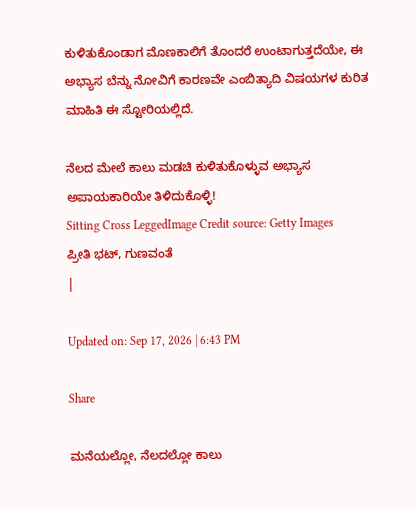ಕುಳಿತುಕೊಂಡಾಗ ಮೊಣಕಾಲಿಗೆ ತೊಂದರೆ ಉಂಟಾಗುತ್ತದೆಯೇ, ಈ ಅಭ್ಯಾಸ ಬೆನ್ನು ನೋವಿಗೆ ಕಾರಣವೇ ಎಂಬಿತ್ಯಾದಿ ವಿಷಯಗಳ ಕುರಿತ ಮಾಹಿತಿ ಈ ಸ್ಟೋರಿಯಲ್ಲಿದೆ.

ನೆಲದ ಮೇಲೆ ಕಾಲು ಮಡಚಿ ಕುಳಿತುಕೊಳ್ಳುವ ಅಭ್ಯಾಸ ಅಪಾಯಕಾರಿಯೇ ತಿಳಿದುಕೊಳ್ಳಿ!
Sitting Cross LeggedImage Credit source: Getty Images
ಪ್ರೀತಿ ಭಟ್, ಗುಣವಂತೆ
|

Updated on: Sep 17, 2026 | 6:43 PM

Share

ಮನೆಯಲ್ಲೋ, ನೆಲದಲ್ಲೋ ಕಾಲು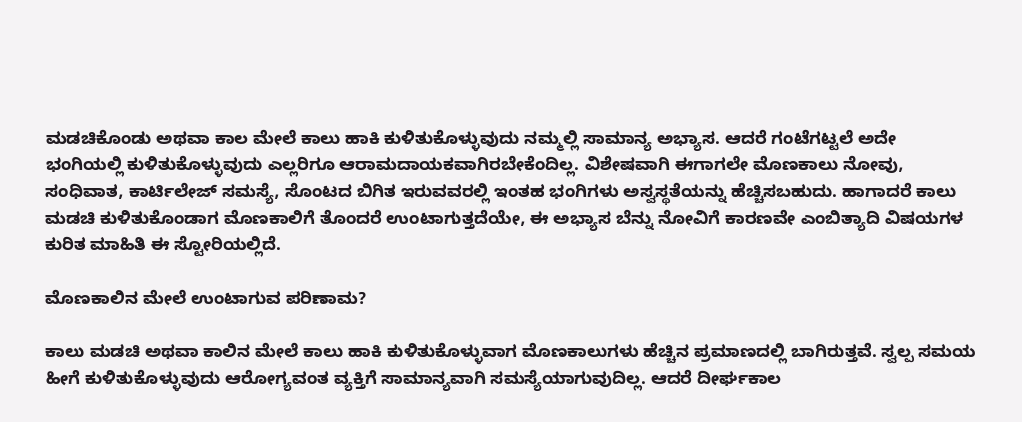ಮಡಚಿಕೊಂಡು ಅಥವಾ ಕಾಲ ಮೇಲೆ ಕಾಲು ಹಾಕಿ ಕುಳಿತುಕೊಳ್ಳುವುದು ನಮ್ಮಲ್ಲಿ ಸಾಮಾನ್ಯ ಅಭ್ಯಾಸ. ಆದರೆ ಗಂಟೆಗಟ್ಟಲೆ ಅದೇ ಭಂಗಿಯಲ್ಲಿ ಕುಳಿತುಕೊಳ್ಳುವುದು ಎಲ್ಲರಿಗೂ ಆರಾಮದಾಯಕವಾಗಿರಬೇಕೆಂದಿಲ್ಲ. ವಿಶೇಷವಾಗಿ ಈಗಾಗಲೇ ಮೊಣಕಾಲು ನೋವು, ಸಂಧಿವಾತ, ಕಾರ್ಟಿಲೇಜ್ ಸಮಸ್ಯೆ, ಸೊಂಟದ ಬಿಗಿತ ಇರುವವರಲ್ಲಿ ಇಂತಹ ಭಂಗಿಗಳು ಅಸ್ವಸ್ಥತೆಯನ್ನು ಹೆಚ್ಚಿಸಬಹುದು. ಹಾಗಾದರೆ ಕಾಲು ಮಡಚಿ ಕುಳಿತುಕೊಂಡಾಗ ಮೊಣಕಾಲಿಗೆ ತೊಂದರೆ ಉಂಟಾಗುತ್ತದೆಯೇ, ಈ ಅಭ್ಯಾಸ ಬೆನ್ನು ನೋವಿಗೆ ಕಾರಣವೇ ಎಂಬಿತ್ಯಾದಿ ವಿಷಯಗಳ ಕುರಿತ ಮಾಹಿತಿ ಈ ಸ್ಟೋರಿಯಲ್ಲಿದೆ.

ಮೊಣಕಾಲಿನ ಮೇಲೆ ಉಂಟಾಗುವ ಪರಿಣಾಮ?

ಕಾಲು ಮಡಚಿ ಅಥವಾ ಕಾಲಿನ ಮೇಲೆ ಕಾಲು ಹಾಕಿ ಕುಳಿತುಕೊಳ್ಳುವಾಗ ಮೊಣಕಾಲುಗಳು ಹೆಚ್ಚಿನ ಪ್ರಮಾಣದಲ್ಲಿ ಬಾಗಿರುತ್ತವೆ. ಸ್ವಲ್ಪ ಸಮಯ ಹೀಗೆ ಕುಳಿತುಕೊಳ್ಳುವುದು ಆರೋಗ್ಯವಂತ ವ್ಯಕ್ತಿಗೆ ಸಾಮಾನ್ಯವಾಗಿ ಸಮಸ್ಯೆಯಾಗುವುದಿಲ್ಲ. ಆದರೆ ದೀರ್ಘಕಾಲ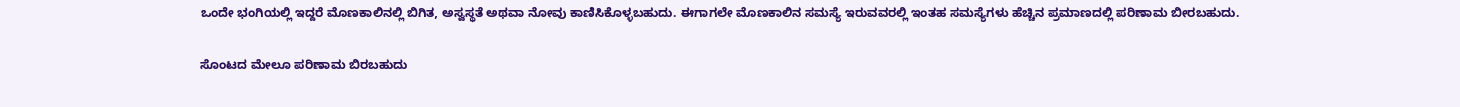ಒಂದೇ ಭಂಗಿಯಲ್ಲಿ ಇದ್ದರೆ ಮೊಣಕಾಲಿನಲ್ಲಿ ಬಿಗಿತ, ಅಸ್ವಸ್ಥತೆ ಅಥವಾ ನೋವು ಕಾಣಿಸಿಕೊಳ್ಳಬಹುದು. ಈಗಾಗಲೇ ಮೊಣಕಾಲಿನ ಸಮಸ್ಯೆ ಇರುವವರಲ್ಲಿ ಇಂತಹ ಸಮಸ್ಯೆಗಳು ಹೆಚ್ಚಿನ ಪ್ರಮಾಣದಲ್ಲಿ ಪರಿಣಾಮ ಬೀರಬಹುದು.

ಸೊಂಟದ ಮೇಲೂ ಪರಿಣಾಮ ಬಿರಬಹುದು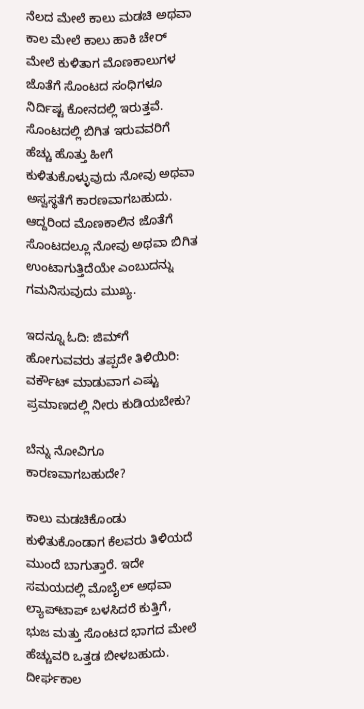ನೆಲದ ಮೇಲೆ ಕಾಲು ಮಡಚಿ ಅಥವಾ ಕಾಲ ಮೇಲೆ ಕಾಲು ಹಾಕಿ ಚೇರ್ ಮೇಲೆ ಕುಳಿತಾಗ ಮೊಣಕಾಲುಗಳ ಜೊತೆಗೆ ಸೊಂಟದ ಸಂಧಿಗಳೂ ನಿರ್ದಿಷ್ಟ ಕೋನದಲ್ಲಿ ಇರುತ್ತವೆ. ಸೊಂಟದಲ್ಲಿ ಬಿಗಿತ ಇರುವವರಿಗೆ ಹೆಚ್ಚು ಹೊತ್ತು ಹೀಗೆ ಕುಳಿತುಕೊಳ್ಳುವುದು ನೋವು ಅಥವಾ ಅಸ್ವಸ್ಥತೆಗೆ ಕಾರಣವಾಗಬಹುದು. ಆದ್ದರಿಂದ ಮೊಣಕಾಲಿನ ಜೊತೆಗೆ ಸೊಂಟದಲ್ಲೂ ನೋವು ಅಥವಾ ಬಿಗಿತ ಉಂಟಾಗುತ್ತಿದೆಯೇ ಎಂಬುದನ್ನು ಗಮನಿಸುವುದು ಮುಖ್ಯ.

ಇದನ್ನೂ ಓದಿ: ಜಿಮ್‌ಗೆ ಹೋಗುವವರು ತಪ್ಪದೇ ತಿಳಿಯಿರಿ: ವರ್ಕೌಟ್‌ ಮಾಡುವಾಗ ಎಷ್ಟು ಪ್ರಮಾಣದಲ್ಲಿ ನೀರು ಕುಡಿಯಬೇಕು?

ಬೆನ್ನು ನೋವಿಗೂ ಕಾರಣವಾಗಬಹುದೇ?

ಕಾಲು ಮಡಚಿಕೊಂಡು ಕುಳಿತುಕೊಂಡಾಗ ಕೆಲವರು ತಿಳಿಯದೆ ಮುಂದೆ ಬಾಗುತ್ತಾರೆ. ಇದೇ ಸಮಯದಲ್ಲಿ ಮೊಬೈಲ್ ಅಥವಾ ಲ್ಯಾಪ್‌ಟಾಪ್ ಬಳಸಿದರೆ ಕುತ್ತಿಗೆ, ಭುಜ ಮತ್ತು ಸೊಂಟದ ಭಾಗದ ಮೇಲೆ ಹೆಚ್ಚುವರಿ ಒತ್ತಡ ಬೀಳಬಹುದು. ದೀರ್ಘಕಾಲ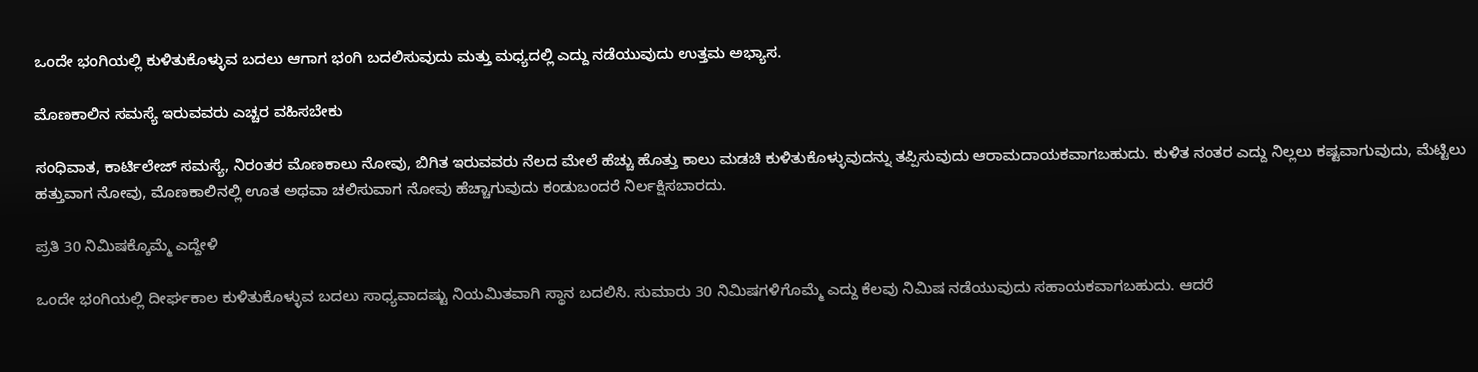ಒಂದೇ ಭಂಗಿಯಲ್ಲಿ ಕುಳಿತುಕೊಳ್ಳುವ ಬದಲು ಆಗಾಗ ಭಂಗಿ ಬದಲಿಸುವುದು ಮತ್ತು ಮಧ್ಯದಲ್ಲಿ ಎದ್ದು ನಡೆಯುವುದು ಉತ್ತಮ ಅಭ್ಯಾಸ.

ಮೊಣಕಾಲಿನ ಸಮಸ್ಯೆ ಇರುವವರು ಎಚ್ಚರ ವಹಿಸಬೇಕು

ಸಂಧಿವಾತ, ಕಾರ್ಟಿಲೇಜ್ ಸಮಸ್ಯೆ, ನಿರಂತರ ಮೊಣಕಾಲು ನೋವು, ಬಿಗಿತ ಇರುವವರು ನೆಲದ ಮೇಲೆ ಹೆಚ್ಚು ಹೊತ್ತು ಕಾಲು ಮಡಚಿ ಕುಳಿತುಕೊಳ್ಳುವುದನ್ನು ತಪ್ಪಿಸುವುದು ಆರಾಮದಾಯಕವಾಗಬಹುದು. ಕುಳಿತ ನಂತರ ಎದ್ದು ನಿಲ್ಲಲು ಕಷ್ಟವಾಗುವುದು, ಮೆಟ್ಟಿಲು ಹತ್ತುವಾಗ ನೋವು, ಮೊಣಕಾಲಿನಲ್ಲಿ ಊತ ಅಥವಾ ಚಲಿಸುವಾಗ ನೋವು ಹೆಚ್ಚಾಗುವುದು ಕಂಡುಬಂದರೆ ನಿರ್ಲಕ್ಷಿಸಬಾರದು.

ಪ್ರತಿ 30 ನಿಮಿಷಕ್ಕೊಮ್ಮೆ ಎದ್ದೇಳಿ

ಒಂದೇ ಭಂಗಿಯಲ್ಲಿ ದೀರ್ಘಕಾಲ ಕುಳಿತುಕೊಳ್ಳುವ ಬದಲು ಸಾಧ್ಯವಾದಷ್ಟು ನಿಯಮಿತವಾಗಿ ಸ್ಥಾನ ಬದಲಿಸಿ. ಸುಮಾರು 30 ನಿಮಿಷಗಳಿಗೊಮ್ಮೆ ಎದ್ದು ಕೆಲವು ನಿಮಿಷ ನಡೆಯುವುದು ಸಹಾಯಕವಾಗಬಹುದು. ಆದರೆ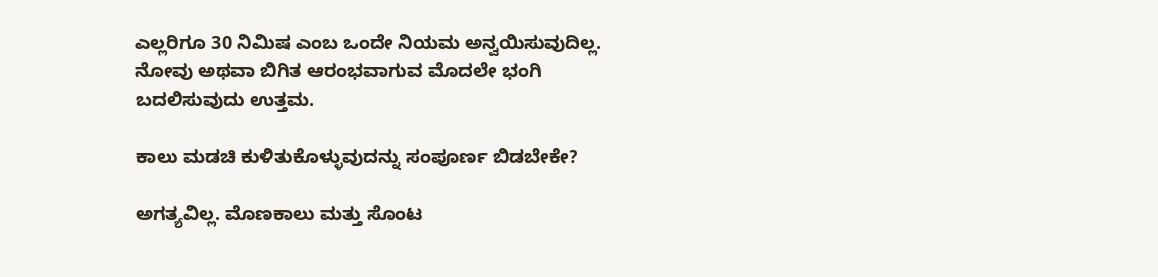ಎಲ್ಲರಿಗೂ 30 ನಿಮಿಷ ಎಂಬ ಒಂದೇ ನಿಯಮ ಅನ್ವಯಿಸುವುದಿಲ್ಲ. ನೋವು ಅಥವಾ ಬಿಗಿತ ಆರಂಭವಾಗುವ ಮೊದಲೇ ಭಂಗಿ ಬದಲಿಸುವುದು ಉತ್ತಮ.

ಕಾಲು ಮಡಚಿ ಕುಳಿತುಕೊಳ್ಳುವುದನ್ನು ಸಂಪೂರ್ಣ ಬಿಡಬೇಕೇ?

ಅಗತ್ಯವಿಲ್ಲ. ಮೊಣಕಾಲು ಮತ್ತು ಸೊಂಟ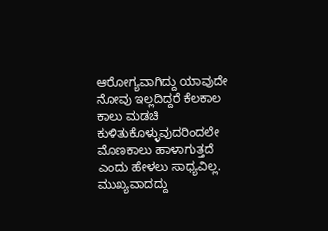ಆರೋಗ್ಯವಾಗಿದ್ದು ಯಾವುದೇ ನೋವು ಇಲ್ಲದಿದ್ದರೆ ಕೆಲಕಾಲ ಕಾಲು ಮಡಚಿ ಕುಳಿತುಕೊಳ್ಳುವುದರಿಂದಲೇ ಮೊಣಕಾಲು ಹಾಳಾಗುತ್ತದೆ ಎಂದು ಹೇಳಲು ಸಾಧ್ಯವಿಲ್ಲ. ಮುಖ್ಯವಾದದ್ದು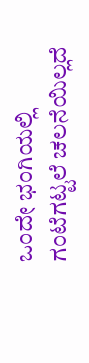ಒಂದೇ ಭಂಗಿಯಲ್ಲಿ ಗಂಟೆಗಟ್ಟಲೆ ಚಲನೆಯಿಲ್ಲದೆ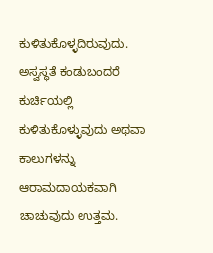ಕುಳಿತುಕೊಳ್ಳದಿರುವುದು. ಅಸ್ವಸ್ಥತೆ ಕಂಡುಬಂದರೆ ಕುರ್ಚಿಯಲ್ಲಿ ಕುಳಿತುಕೊಳ್ಳುವುದು ಅಥವಾ ಕಾಲುಗಳನ್ನು ಆರಾಮದಾಯಕವಾಗಿ ಚಾಚುವುದು ಉತ್ತಮ.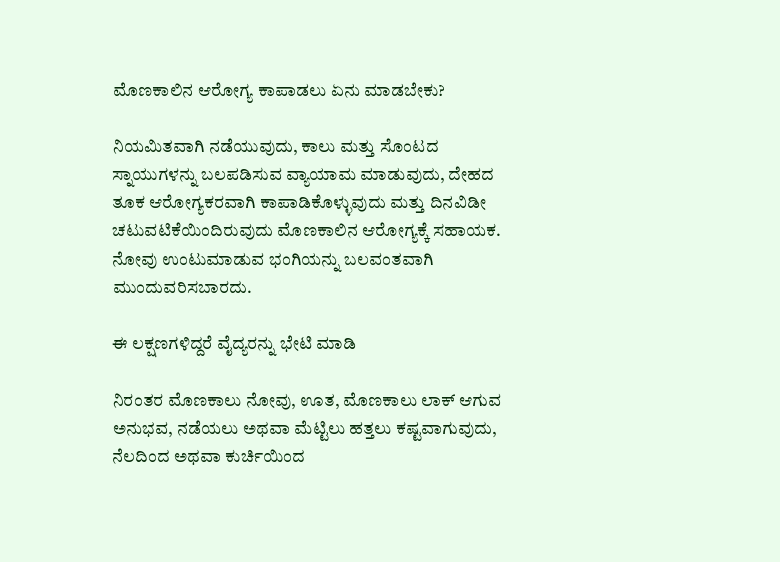ಮೊಣಕಾಲಿನ ಆರೋಗ್ಯ ಕಾಪಾಡಲು ಏನು ಮಾಡಬೇಕು?

ನಿಯಮಿತವಾಗಿ ನಡೆಯುವುದು, ಕಾಲು ಮತ್ತು ಸೊಂಟದ ಸ್ನಾಯುಗಳನ್ನು ಬಲಪಡಿಸುವ ವ್ಯಾಯಾಮ ಮಾಡುವುದು, ದೇಹದ ತೂಕ ಆರೋಗ್ಯಕರವಾಗಿ ಕಾಪಾಡಿಕೊಳ್ಳುವುದು ಮತ್ತು ದಿನವಿಡೀ ಚಟುವಟಿಕೆಯಿಂದಿರುವುದು ಮೊಣಕಾಲಿನ ಆರೋಗ್ಯಕ್ಕೆ ಸಹಾಯಕ. ನೋವು ಉಂಟುಮಾಡುವ ಭಂಗಿಯನ್ನು ಬಲವಂತವಾಗಿ ಮುಂದುವರಿಸಬಾರದು.

ಈ ಲಕ್ಷಣಗಳಿದ್ದರೆ ವೈದ್ಯರನ್ನು ಭೇಟಿ ಮಾಡಿ

ನಿರಂತರ ಮೊಣಕಾಲು ನೋವು, ಊತ, ಮೊಣಕಾಲು ಲಾಕ್ ಆಗುವ ಅನುಭವ, ನಡೆಯಲು ಅಥವಾ ಮೆಟ್ಟಿಲು ಹತ್ತಲು ಕಷ್ಟವಾಗುವುದು, ನೆಲದಿಂದ ಅಥವಾ ಕುರ್ಚಿಯಿಂದ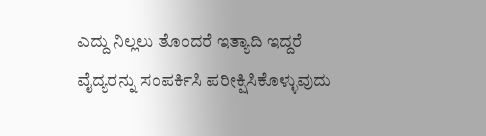ಎದ್ದು ನಿಲ್ಲಲು ತೊಂದರೆ ಇತ್ಯಾದಿ ಇದ್ದರೆ ವೈದ್ಯರನ್ನು ಸಂಪರ್ಕಿಸಿ ಪರೀಕ್ಷಿಸಿಕೊಳ್ಳುವುದು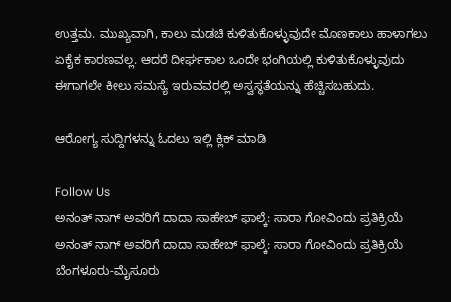ಉತ್ತಮ. ಮುಖ್ಯವಾಗಿ, ಕಾಲು ಮಡಚಿ ಕುಳಿತುಕೊಳ್ಳುವುದೇ ಮೊಣಕಾಲು ಹಾಳಾಗಲು ಏಕೈಕ ಕಾರಣವಲ್ಲ. ಆದರೆ ದೀರ್ಘಕಾಲ ಒಂದೇ ಭಂಗಿಯಲ್ಲಿ ಕುಳಿತುಕೊಳ್ಳುವುದು ಈಗಾಗಲೇ ಕೀಲು ಸಮಸ್ಯೆ ಇರುವವರಲ್ಲಿ ಅಸ್ವಸ್ಥತೆಯನ್ನು ಹೆಚ್ಚಿಸಬಹುದು.

ಆರೋಗ್ಯ ಸುದ್ದಿಗಳನ್ನು ಓದಲು ಇಲ್ಲಿ ಕ್ಲಿಕ್ ಮಾಡಿ

Follow Us
ಅನಂತ್ ನಾಗ್ ಅವರಿಗೆ ದಾದಾ ಸಾಹೇಬ್ ಫಾಲ್ಕೆ: ಸಾರಾ ಗೋವಿಂದು ಪ್ರತಿಕ್ರಿಯೆ
ಅನಂತ್ ನಾಗ್ ಅವರಿಗೆ ದಾದಾ ಸಾಹೇಬ್ ಫಾಲ್ಕೆ: ಸಾರಾ ಗೋವಿಂದು ಪ್ರತಿಕ್ರಿಯೆ
ಬೆಂಗಳೂರು-ಮೈಸೂರು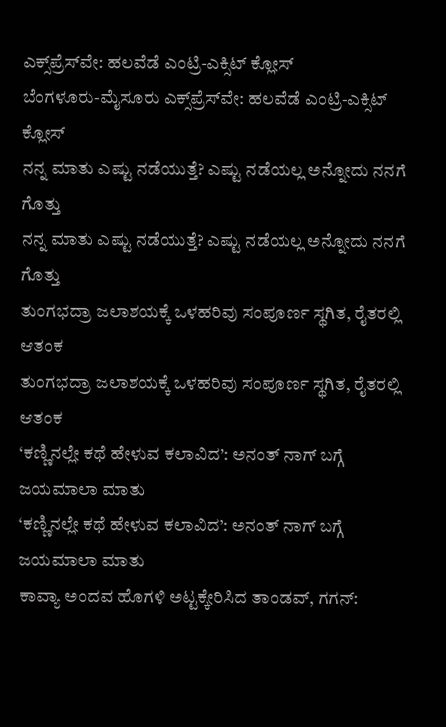ಎಕ್ಸ್‌ಪ್ರೆಸ್‌ವೇ: ಹಲವೆಡೆ ಎಂಟ್ರಿ-ಎಕ್ಸಿಟ್ ಕ್ಲೋಸ್
ಬೆಂಗಳೂರು-ಮೈಸೂರು ಎಕ್ಸ್‌ಪ್ರೆಸ್‌ವೇ: ಹಲವೆಡೆ ಎಂಟ್ರಿ-ಎಕ್ಸಿಟ್ ಕ್ಲೋಸ್
ನನ್ನ ಮಾತು ಎಷ್ಟು ನಡೆಯುತ್ತೆ? ಎಷ್ಟು ನಡೆಯಲ್ಲ ಅನ್ನೋದು ನನಗೆ ಗೊತ್ತು
ನನ್ನ ಮಾತು ಎಷ್ಟು ನಡೆಯುತ್ತೆ? ಎಷ್ಟು ನಡೆಯಲ್ಲ ಅನ್ನೋದು ನನಗೆ ಗೊತ್ತು
ತುಂಗಭದ್ರಾ ಜಲಾಶಯಕ್ಕೆ ಒಳಹರಿವು ಸಂಪೂರ್ಣ ಸ್ಥಗಿತ, ರೈತರಲ್ಲಿ ಆತಂಕ
ತುಂಗಭದ್ರಾ ಜಲಾಶಯಕ್ಕೆ ಒಳಹರಿವು ಸಂಪೂರ್ಣ ಸ್ಥಗಿತ, ರೈತರಲ್ಲಿ ಆತಂಕ
‘ಕಣ್ಣಿನಲ್ಲೇ ಕಥೆ ಹೇಳುವ ಕಲಾವಿದ’: ಅನಂತ್ ನಾಗ್ ಬಗ್ಗೆ ಜಯಮಾಲಾ ಮಾತು
‘ಕಣ್ಣಿನಲ್ಲೇ ಕಥೆ ಹೇಳುವ ಕಲಾವಿದ’: ಅನಂತ್ ನಾಗ್ ಬಗ್ಗೆ ಜಯಮಾಲಾ ಮಾತು
ಕಾವ್ಯಾ ಅಂದವ ಹೊಗಳಿ ಅಟ್ಟಕ್ಕೇರಿಸಿದ ತಾಂಡವ್, ಗಗನ್: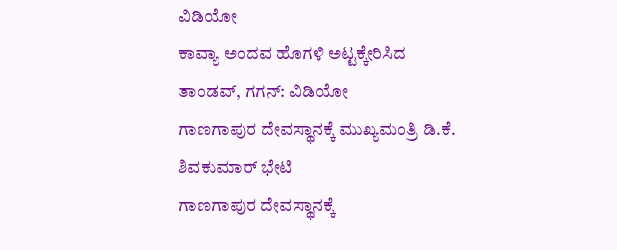ವಿಡಿಯೋ
ಕಾವ್ಯಾ ಅಂದವ ಹೊಗಳಿ ಅಟ್ಟಕ್ಕೇರಿಸಿದ ತಾಂಡವ್, ಗಗನ್: ವಿಡಿಯೋ
ಗಾಣಗಾಪುರ ದೇವಸ್ಥಾನಕ್ಕೆ ಮುಖ್ಯಮಂತ್ರಿ ಡಿ.ಕೆ. ಶಿವಕುಮಾರ್ ಭೇಟಿ
ಗಾಣಗಾಪುರ ದೇವಸ್ಥಾನಕ್ಕೆ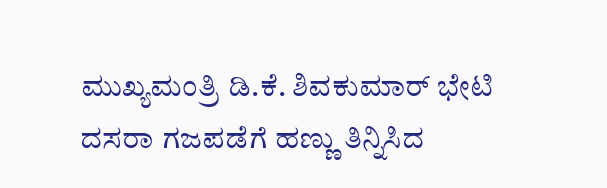ಮುಖ್ಯಮಂತ್ರಿ ಡಿ.ಕೆ. ಶಿವಕುಮಾರ್ ಭೇಟಿ
ದಸರಾ ಗಜಪಡೆಗೆ ಹಣ್ಣು ತಿನ್ನಿಸಿದ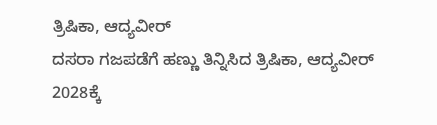ತ್ರಿಷಿಕಾ, ಆದ್ಯವೀರ್
ದಸರಾ ಗಜಪಡೆಗೆ ಹಣ್ಣು ತಿನ್ನಿಸಿದ ತ್ರಿಷಿಕಾ, ಆದ್ಯವೀರ್
2028ಕ್ಕೆ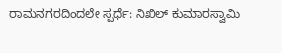ರಾಮನಗರದಿಂದಲೇ ಸ್ಪರ್ಧೆ: ನಿಖಿಲ್ ಕುಮಾರಸ್ವಾಮಿ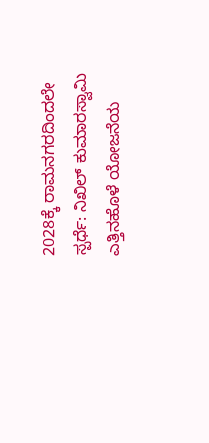2028ಕ್ಕೆ ರಾಮನಗರದಿಂದಲೇ ಸ್ಪರ್ಧೆ: ನಿಖಿಲ್ ಕುಮಾರಸ್ವಾಮಿ
ಎತ್ತಿನಹೊಳೆ ಯೋಜನೆಯ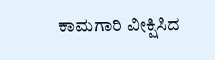ಕಾಮಗಾರಿ ವೀಕ್ಷಿಸಿದ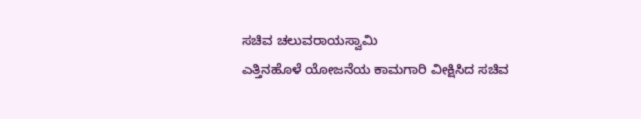ಸಚಿವ ಚಲುವರಾಯಸ್ವಾಮಿ
ಎತ್ತಿನಹೊಳೆ ಯೋಜನೆಯ ಕಾಮಗಾರಿ ವೀಕ್ಷಿಸಿದ ಸಚಿವ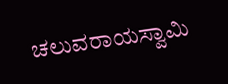ಚಲುವರಾಯಸ್ವಾಮಿ